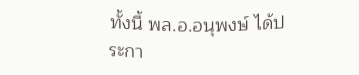ทั้งนี้ พล.อ.อนุพงษ์ ได้ประกา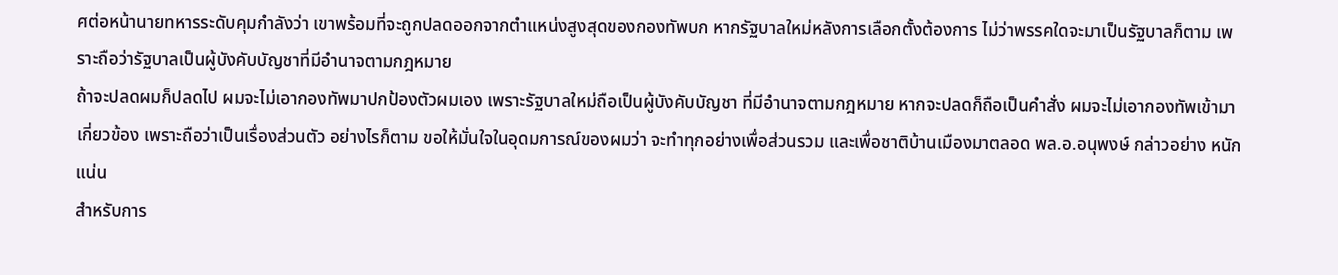ศต่อหน้านายทหารระดับคุมกำลังว่า เขาพร้อมที่จะถูกปลดออกจากตำแหน่งสูงสุดของกองทัพบก หากรัฐบาลใหม่หลังการเลือกตั้งต้องการ ไม่ว่าพรรคใดจะมาเป็นรัฐบาลก็ตาม เพราะถือว่ารัฐบาลเป็นผู้บังคับบัญชาที่มีอำนาจตามกฎหมาย
ถ้าจะปลดผมก็ปลดไป ผมจะไม่เอากองทัพมาปกป้องตัวผมเอง เพราะรัฐบาลใหม่ถือเป็นผู้บังคับบัญชา ที่มีอำนาจตามกฎหมาย หากจะปลดก็ถือเป็นคำสั่ง ผมจะไม่เอากองทัพเข้ามาเกี่ยวข้อง เพราะถือว่าเป็นเรื่องส่วนตัว อย่างไรก็ตาม ขอให้มั่นใจในอุดมการณ์ของผมว่า จะทำทุกอย่างเพื่อส่วนรวม และเพื่อชาติบ้านเมืองมาตลอด พล.อ.อนุพงษ์ กล่าวอย่าง หนักแน่น
สำหรับการ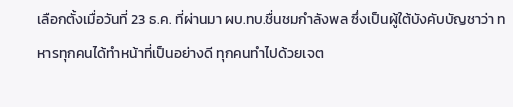เลือกตั้งเมื่อวันที่ 23 ธ.ค. ที่ผ่านมา ผบ.ทบ.ชื่นชมกำลังพล ซึ่งเป็นผู้ใต้บังคับบัญชาว่า ทหารทุกคนได้ทำหน้าที่เป็นอย่างดี ทุกคนทำไปด้วยเจต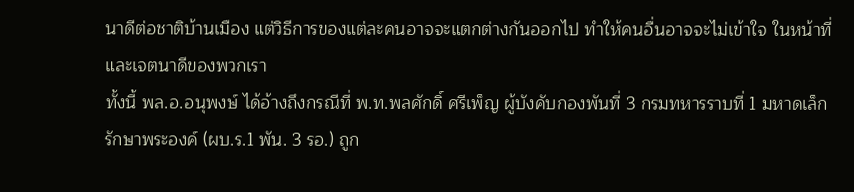นาดีต่อชาติบ้านเมือง แต่วิธีการของแต่ละคนอาจจะแตกต่างกันออกไป ทำให้คนอื่นอาจจะไม่เข้าใจ ในหน้าที่และเจตนาดีของพวกเรา
ทั้งนี้ พล.อ.อนุพงษ์ ได้อ้างถึงกรณีที่ พ.ท.พลศักดิ์ ศรีเพ็ญ ผู้บังคับกองพันที่ 3 กรมทหารราบที่ 1 มหาดเล็กรักษาพระองค์ (ผบ.ร.1 พัน. 3 รอ.) ถูก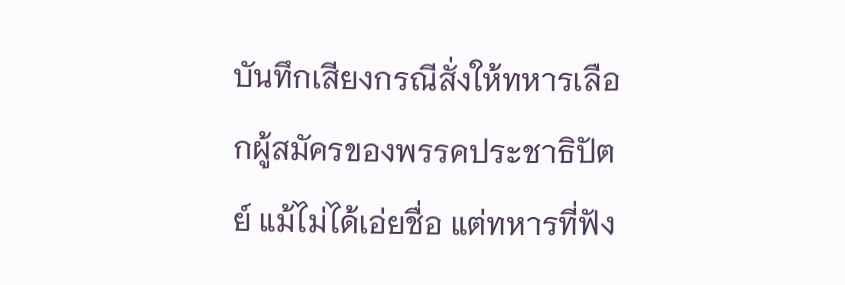บันทึกเสียงกรณีสั่งให้ทหารเลือกผู้สมัครของพรรคประชาธิปัตย์ แม้ไม่ได้เอ่ยชื่อ แต่ทหารที่ฟัง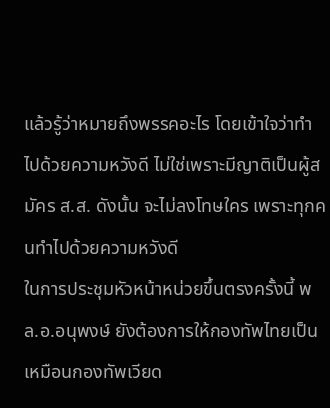แล้วรู้ว่าหมายถึงพรรคอะไร โดยเข้าใจว่าทำไปด้วยความหวังดี ไม่ใช่เพราะมีญาติเป็นผู้สมัคร ส.ส. ดังนั้น จะไม่ลงโทษใคร เพราะทุกคนทำไปด้วยความหวังดี
ในการประชุมหัวหน้าหน่วยขึ้นตรงครั้งนี้ พล.อ.อนุพงษ์ ยังต้องการให้กองทัพไทยเป็นเหมือนกองทัพเวียด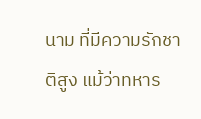นาม ที่มีความรักชาติสูง แม้ว่าทหาร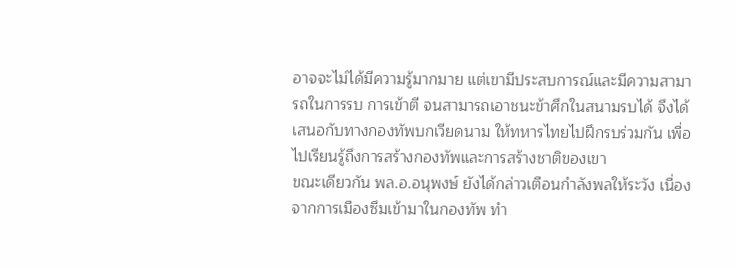อาจจะไม่ได้มีความรู้มากมาย แต่เขามีประสบการณ์และมีความสามารถในการรบ การเข้าตี จนสามารถเอาชนะข้าศึกในสนามรบได้ จึงได้เสนอกับทางกองทัพบกเวียดนาม ให้ทหารไทยไปฝึกรบร่วมกัน เพื่อไปเรียนรู้ถึงการสร้างกองทัพและการสร้างชาติของเขา
ขณะเดียวกัน พล.อ.อนุพงษ์ ยังได้กล่าวเตือนกำลังพลให้ระวัง เนื่องจากการเมืองซึมเข้ามาในกองทัพ ทำ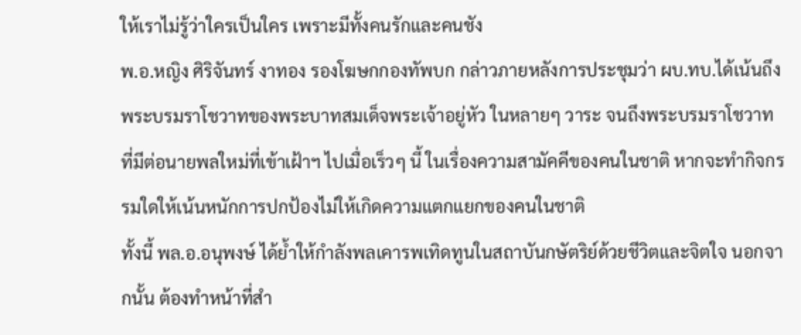ให้เราไม่รู้ว่าใครเป็นใคร เพราะมีทั้งคนรักและคนชัง
พ.อ.หญิง ศิริจันทร์ งาทอง รองโฆษกกองทัพบก กล่าวภายหลังการประชุมว่า ผบ.ทบ.ได้เน้นถึงพระบรมราโชวาทของพระบาทสมเด็จพระเจ้าอยู่หัว ในหลายๆ วาระ จนถึงพระบรมราโชวาทที่มีต่อนายพลใหม่ที่เข้าเฝ้าฯ ไปเมื่อเร็วๆ นี้ ในเรื่องความสามัคคีของคนในชาติ หากจะทำกิจกรรมใดให้เน้นหนักการปกป้องไม่ให้เกิดความแตกแยกของคนในชาติ
ทั้งนี้ พล.อ.อนุพงษ์ ได้ย้ำให้กำลังพลเคารพเทิดทูนในสถาบันกษัตริย์ด้วยชีวิตและจิตใจ นอกจากนั้น ต้องทำหน้าที่สำ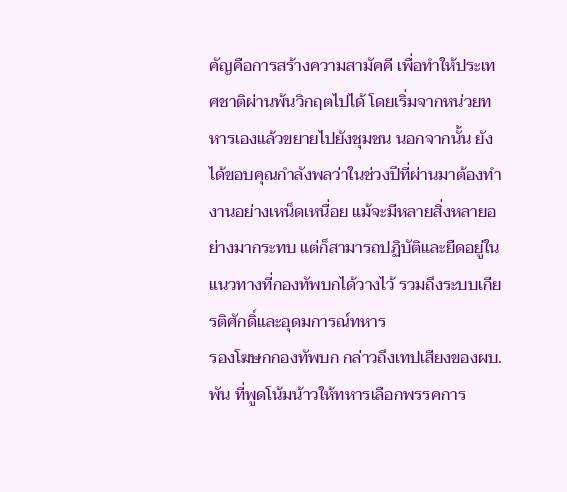คัญคือการสร้างความสามัคคี เพื่อทำให้ประเทศชาติผ่านพ้นวิกฤตไปได้ โดยเริ่มจากหน่วยทหารเองแล้วขยายไปยังชุมชน นอกจากนั้น ยังได้ขอบคุณกำลังพลว่าในช่วงปีที่ผ่านมาต้องทำงานอย่างเหน็ดเหนื่อย แม้จะมีหลายสิ่งหลายอย่างมากระทบ แต่ก็สามารถปฏิบัติและยืดอยู่ในแนวทางที่กองทัพบกได้วางไว้ รวมถึงระบบเกียรติศักดิ์และอุดมการณ์ทหาร
รองโฆษกกองทัพบก กล่าวถึงเทปเสียงของผบ.พัน ที่พูดโน้มน้าวให้ทหารเลือกพรรคการ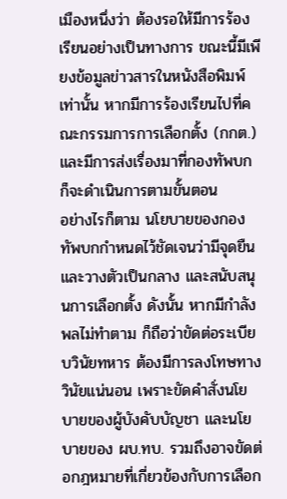เมืองหนึ่งว่า ต้องรอให้มีการร้องเรียนอย่างเป็นทางการ ขณะนี้มีเพียงข้อมูลข่าวสารในหนังสือพิมพ์เท่านั้น หากมีการร้องเรียนไปที่คณะกรรมการการเลือกตั้ง (กกต.) และมีการส่งเรื่องมาที่กองทัพบก ก็จะดำเนินการตามขั้นตอน
อย่างไรก็ตาม นโยบายของกองทัพบกกำหนดไว้ชัดเจนว่ามีจุดยืนและวางตัวเป็นกลาง และสนับสนุนการเลือกตั้ง ดังนั้น หากมีกำลังพลไม่ทำตาม ก็ถือว่าขัดต่อระเบียบวินัยทหาร ต้องมีการลงโทษทางวินัยแน่นอน เพราะขัดคำสั่งนโยบายของผู้บังคับบัญชา และนโยบายของ ผบ.ทบ. รวมถึงอาจขัดต่อกฎหมายที่เกี่ยวข้องกับการเลือก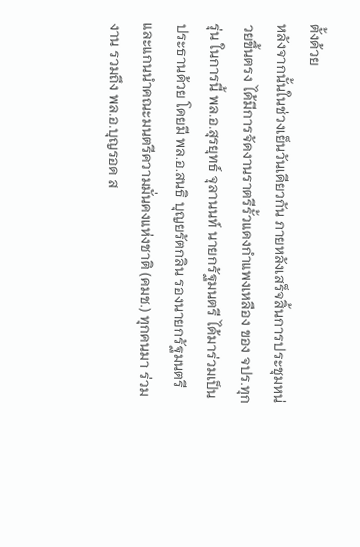ตั้งด้วย
หลังจากนั้นในช่วงเย็นวันเดียวกัน ภายหลังเสร็จสิ้นการประชุมหน่วยขึ้นตรง ได้มีการจัดงานราตรีรั้วแดงกำแพงเหลือง ของ จปร.ทุกรุ่น ในการนี้ พล.อ.สุรยุทธ์ จุลานนท์ นายกรัฐมนตรี ได้มาร่วมเป็นประธานด้วย โดยมี พล.อ.สนธิ บุญยรัตกลิน รองนายกรัฐมนตรี และแกนนำคณะมนตรีความมั่นคงแห่งชาติ (คมช.) ทุกคนมา ร่วมงาน รวมถึง พล.อ.บุญรอด ส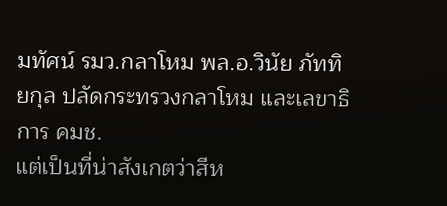มทัศน์ รมว.กลาโหม พล.อ.วินัย ภัททิยกุล ปลัดกระทรวงกลาโหม และเลขาธิการ คมช.
แต่เป็นที่น่าสังเกตว่าสีห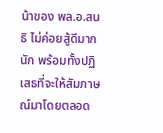น้าของ พล.อ.สนธิ ไม่ค่อยสู้ดีมากนัก พร้อมทั้งปฏิเสธที่จะให้สัมภาษณ์มาโดยตลอด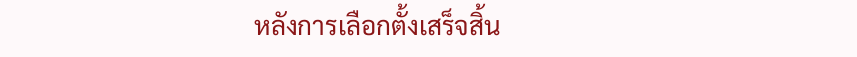หลังการเลือกตั้งเสร็จสิ้น